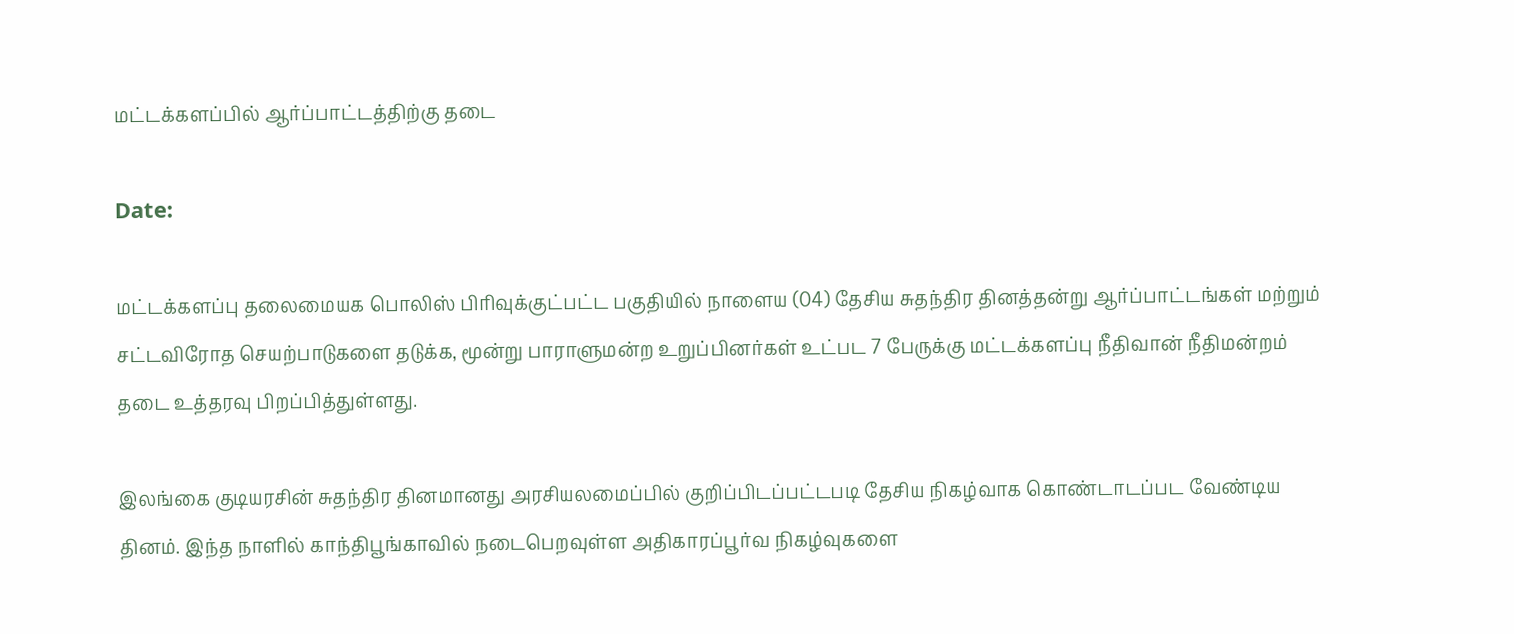மட்டக்களப்பில் ஆர்ப்பாட்டத்திற்கு தடை

Date:

மட்டக்களப்பு தலைமையக பொலிஸ் பிரிவுக்குட்பட்ட பகுதியில் நாளைய (04) தேசிய சுதந்திர தினத்தன்று ஆர்ப்பாட்டங்கள் மற்றும் சட்டவிரோத செயற்பாடுகளை தடுக்க, மூன்று பாராளுமன்ற உறுப்பினர்கள் உட்பட 7 பேருக்கு மட்டக்களப்பு நீதிவான் நீதிமன்றம் தடை உத்தரவு பிறப்பித்துள்ளது.

இலங்கை குடியரசின் சுதந்திர தினமானது அரசியலமைப்பில் குறிப்பிடப்பட்டபடி தேசிய நிகழ்வாக கொண்டாடப்பட வேண்டிய தினம். இந்த நாளில் காந்திபூங்காவில் நடைபெறவுள்ள அதிகாரப்பூர்வ நிகழ்வுகளை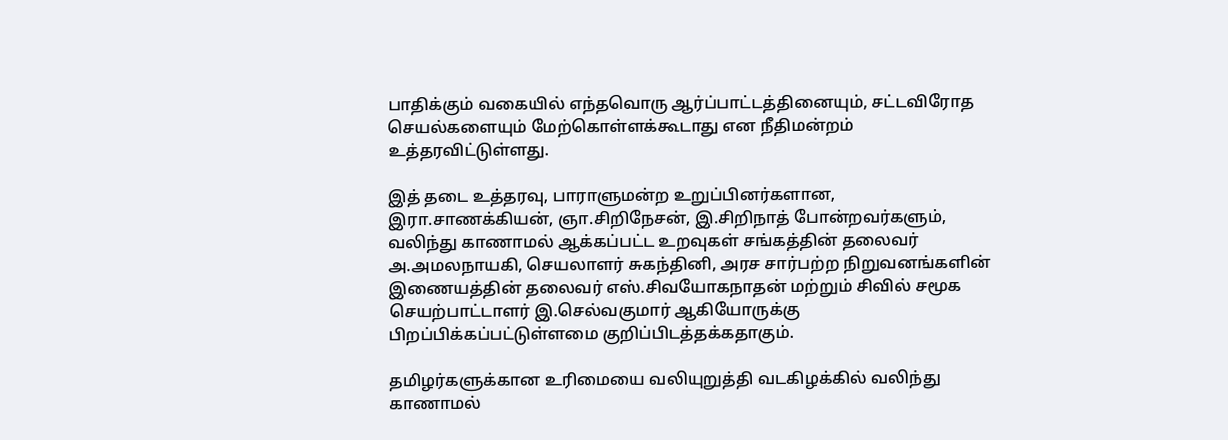பாதிக்கும் வகையில் எந்தவொரு ஆர்ப்பாட்டத்தினையும், சட்டவிரோத செயல்களையும் மேற்கொள்ளக்கூடாது என நீதிமன்றம் உத்தரவிட்டுள்ளது.

இத் தடை உத்தரவு, பாராளுமன்ற உறுப்பினர்களான, இரா.சாணக்கியன், ஞா.சிறிநேசன், இ.சிறிநாத் போன்றவர்களும், வலிந்து காணாமல் ஆக்கப்பட்ட உறவுகள் சங்கத்தின் தலைவர் அ.அமலநாயகி, செயலாளர் சுகந்தினி, அரச சார்பற்ற நிறுவனங்களின் இணையத்தின் தலைவர் எஸ்.சிவயோகநாதன் மற்றும் சிவில் சமூக செயற்பாட்டாளர் இ.செல்வகுமார் ஆகியோருக்கு பிறப்பிக்கப்பட்டுள்ளமை குறிப்பிடத்தக்கதாகும்.

தமிழர்களுக்கான உரிமையை வலியுறுத்தி வடகிழக்கில் வலிந்து காணாமல்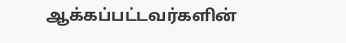ஆக்கப்பட்டவர்களின்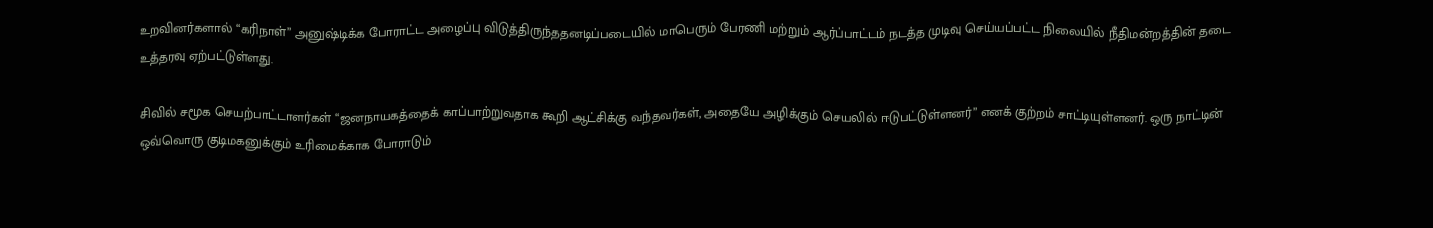உறவினர்களால் “கரிநாள்” அனுஷ்டிக்க போராட்ட அழைப்பு விடுத்திருந்ததனடிப்படையில் மாபெரும் பேரணி மற்றும் ஆர்ப்பாட்டம் நடத்த முடிவு செய்யப்பட்ட நிலையில் நீதிமன்றத்தின் தடை உத்தரவு ஏற்பட்டுள்ளது.

சிவில் சமூக செயற்பாட்டாளர்கள் “ஜனநாயகத்தைக் காப்பாற்றுவதாக கூறி ஆட்சிக்கு வந்தவர்கள், அதையே அழிக்கும் செயலில் ஈடுபட்டுள்ளனர்” எனக் குற்றம் சாட்டியுள்ளனர். ஒரு நாட்டின் ஒவ்வொரு குடிமகனுக்கும் உரிமைக்காக போராடும்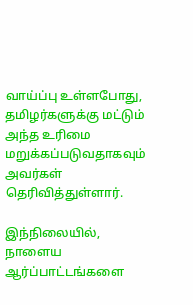வாய்ப்பு உள்ளபோது, தமிழர்களுக்கு மட்டும் அந்த உரிமை மறுக்கப்படுவதாகவும் அவர்கள் தெரிவித்துள்ளார்.

இந்நிலையில், நாளைய ஆர்ப்பாட்டங்களை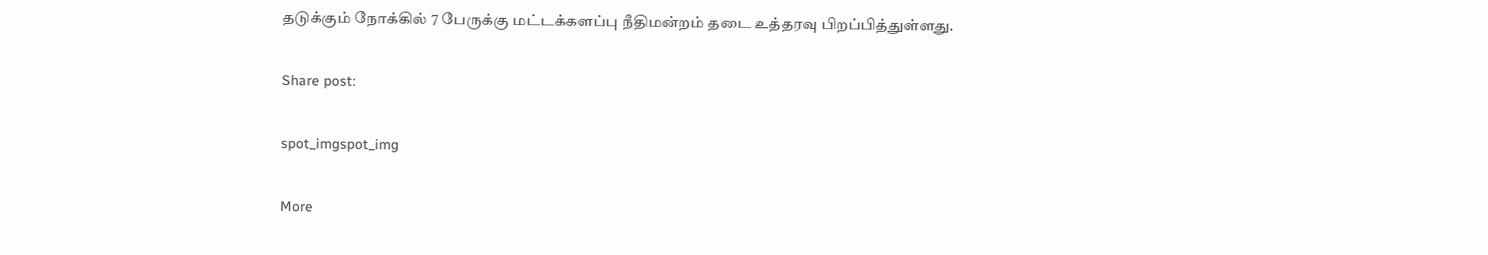தடுக்கும் நோக்கில் 7 பேருக்கு மட்டக்களப்பு நீதிமன்றம் தடை உத்தரவு பிறப்பித்துள்ளது.

Share post:

spot_imgspot_img

More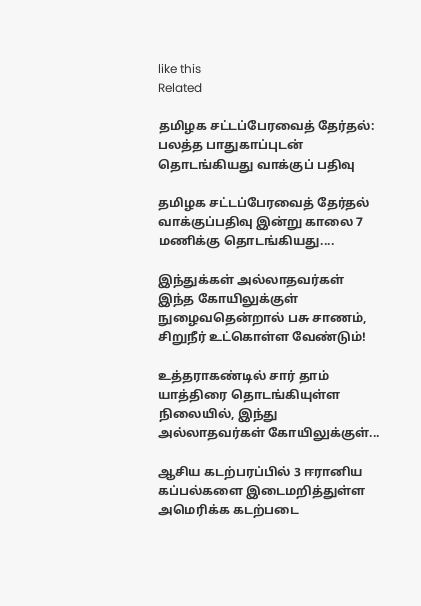like this
Related

தமிழக சட்டப்பேரவைத் தேர்தல்: பலத்த பாதுகாப்புடன் தொடங்கியது வாக்குப் பதிவு

தமிழக சட்டப்பேரவைத் தேர்தல் வாக்குப்பதிவு இன்று காலை 7 மணிக்கு தொடங்கியது....

இந்துக்கள் அல்லாதவர்கள் இந்த கோயிலுக்குள் நுழைவதென்றால் பசு சாணம், சிறுநீர் உட்கொள்ள வேண்டும்!

உத்தராகண்டில் சார் தாம் யாத்திரை தொடங்கியுள்ள நிலையில், இந்து அல்லாதவர்கள் கோயிலுக்குள்...

ஆசிய கடற்பரப்பில் 3 ஈரானிய கப்பல்களை இடைமறித்துள்ள அமெரிக்க கடற்படை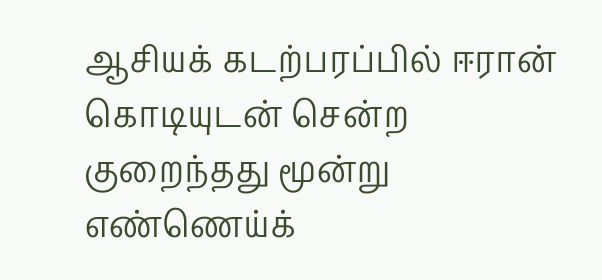ஆசியக் கடற்பரப்பில் ஈரான் கொடியுடன் சென்ற குறைந்தது மூன்று எண்ணெய்க்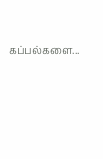கப்பல்களை...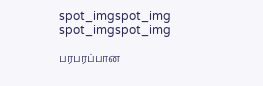spot_imgspot_img
spot_imgspot_img

பரபரப்பான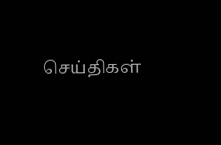செய்திகள்